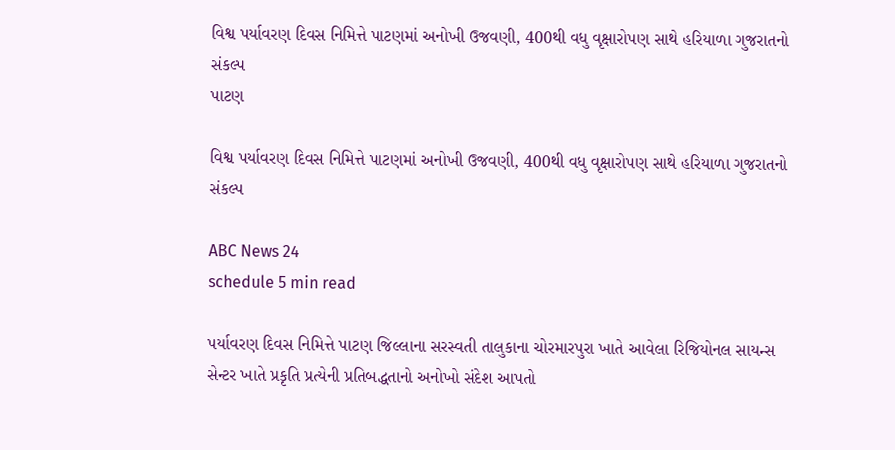વિશ્વ પર્યાવરણ દિવસ નિમિત્તે પાટણમાં અનોખી ઉજવણી, 400થી વધુ વૃક્ષારોપણ સાથે હરિયાળા ગુજરાતનો સંકલ્પ
પાટણ

વિશ્વ પર્યાવરણ દિવસ નિમિત્તે પાટણમાં અનોખી ઉજવણી, 400થી વધુ વૃક્ષારોપણ સાથે હરિયાળા ગુજરાતનો સંકલ્પ

ABC News 24
schedule 5 min read

પર્યાવરણ દિવસ નિમિત્તે પાટણ જિલ્લાના સરસ્વતી તાલુકાના ચોરમારપુરા ખાતે આવેલા રિજિયોનલ સાયન્સ સેન્ટર ખાતે પ્રકૃતિ પ્રત્યેની પ્રતિબદ્ધતાનો અનોખો સંદેશ આપતો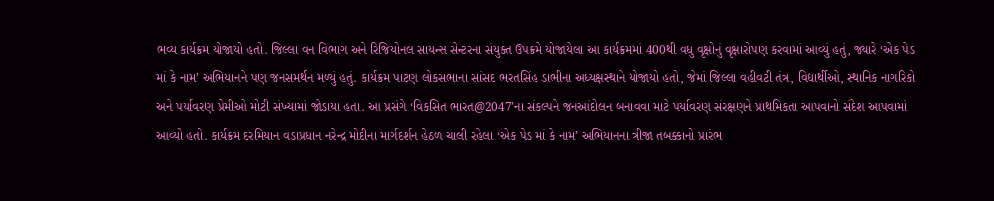ભવ્ય કાર્યક્રમ યોજાયો હતો. જિલ્લા વન વિભાગ અને રિજિયોનલ સાયન્સ સેન્ટરના સંયુક્ત ઉપક્રમે યોજાયેલા આ કાર્યક્રમમાં 400થી વધુ વૃક્ષોનું વૃક્ષારોપણ કરવામાં આવ્યું હતું, જ્યારે ‘એક પેડ માં કે નામ’ અભિયાનને પણ જનસમર્થન મળ્યું હતું. કાર્યક્રમ પાટણ લોકસભાના સાંસદ ભરતસિંહ ડાભીના અધ્યક્ષસ્થાને યોજાયો હતો, જેમાં જિલ્લા વહીવટી તંત્ર, વિદ્યાર્થીઓ, સ્થાનિક નાગરિકો અને પર્યાવરણ પ્રેમીઓ મોટી સંખ્યામાં જોડાયા હતા. આ પ્રસંગે ‘વિકસિત ભારત@2047’ના સંકલ્પને જનઆંદોલન બનાવવા માટે પર્યાવરણ સંરક્ષણને પ્રાથમિકતા આપવાનો સંદેશ આપવામાં આવ્યો હતો. કાર્યક્રમ દરમિયાન વડાપ્રધાન નરેન્દ્ર મોદીના માર્ગદર્શન હેઠળ ચાલી રહેલા ‘એક પેડ માં કે નામ’ અભિયાનના ત્રીજા તબક્કાનો પ્રારંભ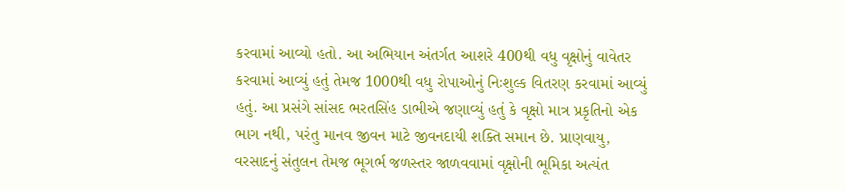કરવામાં આવ્યો હતો. આ અભિયાન અંતર્ગત આશરે 400થી વધુ વૃક્ષોનું વાવેતર કરવામાં આવ્યું હતું તેમજ 1000થી વધુ રોપાઓનું નિઃશુલ્ક વિતરણ કરવામાં આવ્યું હતું. આ પ્રસંગે સાંસદ ભરતસિંહ ડાભીએ જણાવ્યું હતું કે વૃક્ષો માત્ર પ્રકૃતિનો એક ભાગ નથી, પરંતુ માનવ જીવન માટે જીવનદાયી શક્તિ સમાન છે. પ્રાણવાયુ, વરસાદનું સંતુલન તેમજ ભૂગર્ભ જળસ્તર જાળવવામાં વૃક્ષોની ભૂમિકા અત્યંત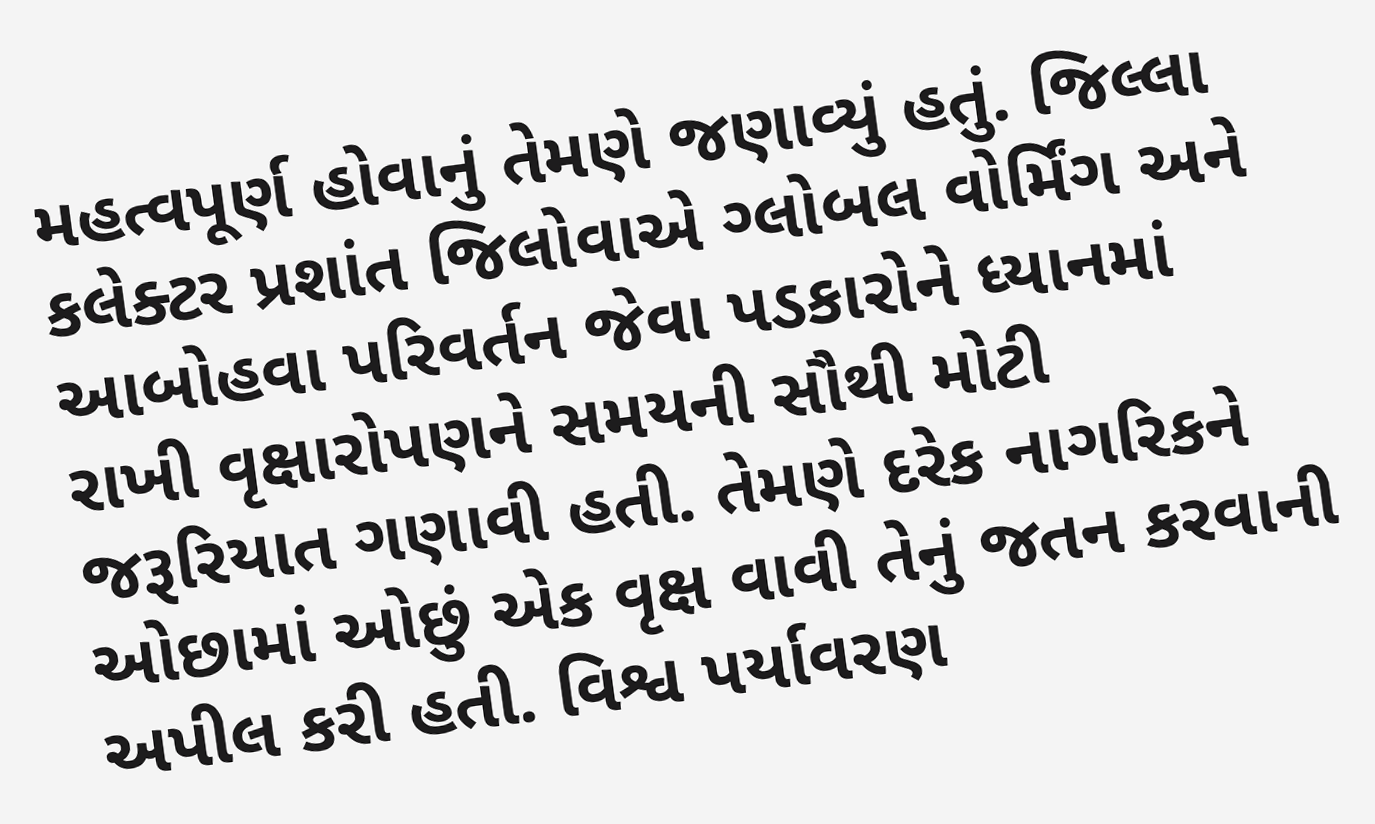મહત્વપૂર્ણ હોવાનું તેમણે જણાવ્યું હતું. જિલ્લા કલેક્ટર પ્રશાંત જિલોવાએ ગ્લોબલ વોર્મિંગ અને આબોહવા પરિવર્તન જેવા પડકારોને ધ્યાનમાં રાખી વૃક્ષારોપણને સમયની સૌથી મોટી જરૂરિયાત ગણાવી હતી. તેમણે દરેક નાગરિકને ઓછામાં ઓછું એક વૃક્ષ વાવી તેનું જતન કરવાની અપીલ કરી હતી. વિશ્વ પર્યાવરણ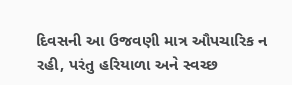દિવસની આ ઉજવણી માત્ર ઔપચારિક ન રહી, પરંતુ હરિયાળા અને સ્વચ્છ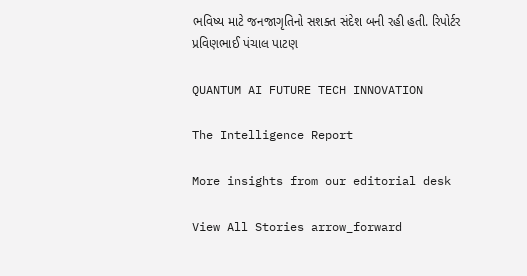ભવિષ્ય માટે જનજાગૃતિનો સશક્ત સંદેશ બની રહી હતી. રિપોર્ટર પ્રવિણભાઈ પંચાલ પાટણ

QUANTUM AI FUTURE TECH INNOVATION

The Intelligence Report

More insights from our editorial desk

View All Stories arrow_forward